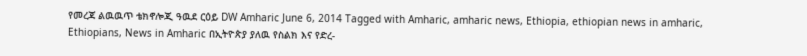የመረጃ ልዉዉጥ ቴክኖሎጂ ዓዉደ ርዕይ DW Amharic June 6, 2014 Tagged with Amharic, amharic news, Ethiopia, ethiopian news in amharic, Ethiopians, News in Amharic በኢትዮጵያ ያለዉ የስልክ እና የድረ-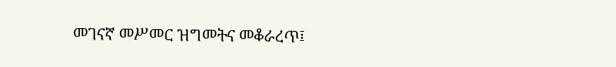መገናኛ መሥመር ዝግመትና መቆራረጥ፤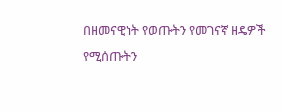በዘመናዊነት የወጡትን የመገናኛ ዘዴዎች የሚሰጡትን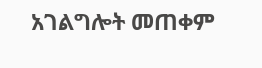አገልግሎት መጠቀም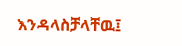እንዳላስቻላቸዉ፤